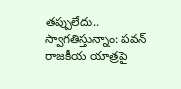తప్పులేదు.. స్వాగతిస్తున్నాం: పవన్ రాజకీయ యాత్రపై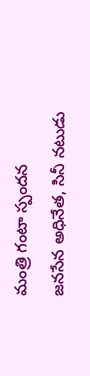మంత్రి గంటా స్పందన
జనసేన అధినేత, సినీ నటుడు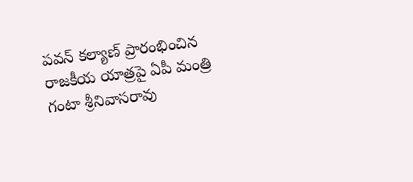పవన్ కల్యాణ్ ప్రారంభించిన రాజకీయ యాత్రపై ఏపీ మంత్రి గంటా శ్రీనివాసరావు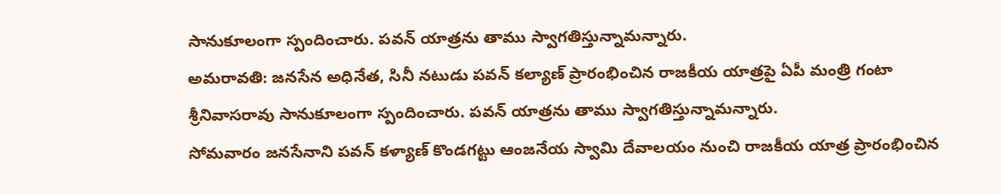సానుకూలంగా స్పందించారు. పవన్ యాత్రను తాము స్వాగతిస్తున్నామన్నారు.
అమరావతి: జనసేన అధినేత, సినీ నటుడు పవన్ కల్యాణ్ ప్రారంభించిన రాజకీయ యాత్రపై ఏపీ మంత్రి గంటా శ్రీనివాసరావు సానుకూలంగా స్పందించారు. పవన్ యాత్రను తాము స్వాగతిస్తున్నామన్నారు.
సోమవారం జనసేనాని పవన్ కళ్యాణ్ కొండగట్టు ఆంజనేయ స్వామి దేవాలయం నుంచి రాజకీయ యాత్ర ప్రారంభించిన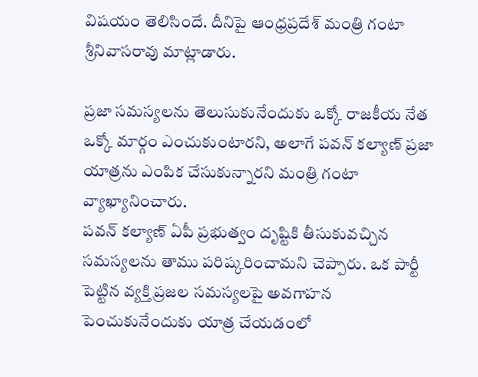విషయం తెలిసిందే. దీనిపై ఆంధ్రప్రదేశ్ మంత్రి గంటా శ్రీనివాసరావు మాట్లాడారు.

ప్రజా సమస్యలను తెలుసుకునేందుకు ఒక్కో రాజకీయ నేత ఒక్కో మార్గం ఎంచుకుంటారని, అలాగే పవన్ కల్యాణ్ ప్రజా యాత్రను ఎంపిక చేసుకున్నారని మంత్రి గంటా వ్యాఖ్యానించారు.
పవన్ కల్యాణ్ ఏపీ ప్రభుత్వం దృష్టికి తీసుకువచ్చిన సమస్యలను తాము పరిష్కరించామని చెప్పారు. ఒక పార్టీ పెట్టిన వ్యక్తి ప్రజల సమస్యలపై అవగాహన పెంచుకునేందుకు యాత్ర చేయడంలో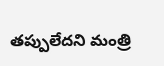తప్పులేదని మంత్రి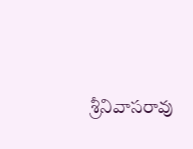శ్రీనివాసరావు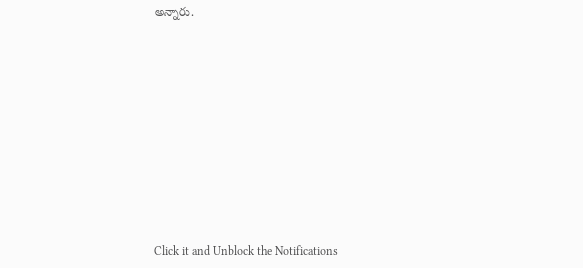అన్నారు.












Click it and Unblock the Notifications